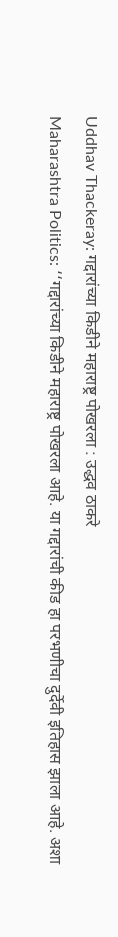Uddhav Thackeray: गद्दारांच्या किडीने महाराष्ट्र पोखरला : उद्धव ठाकरे
Maharashtra Politics: ‘‘गद्दारांच्या किडीने महाराष्ट्र पोखरला आहे. या गद्दारांची कीड हा परभणीचा दुर्देवी इतिहास झाला आहे. अशा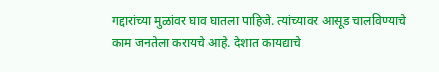गद्दारांच्या मुळांवर घाव घातला पाहिजे. त्यांच्यावर आसूड चालविण्याचे काम जनतेला करायचे आहे. देशात कायद्याचे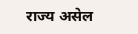राज्य असेल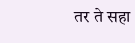तर ते सहा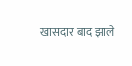खासदार बाद झाले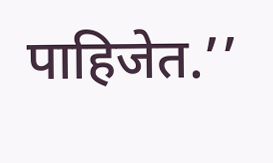पाहिजेत.’’